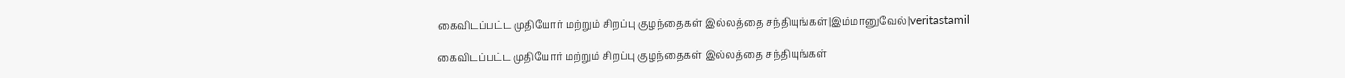கைவிடப்பட்ட முதியோர் மற்றும் சிறப்பு குழந்தைகள் இல்லத்தை சந்தியுங்கள்|இம்மானுவேல்|veritastamil

கைவிடப்பட்ட முதியோர் மற்றும் சிறப்பு குழந்தைகள் இல்லத்தை சந்தியுங்கள்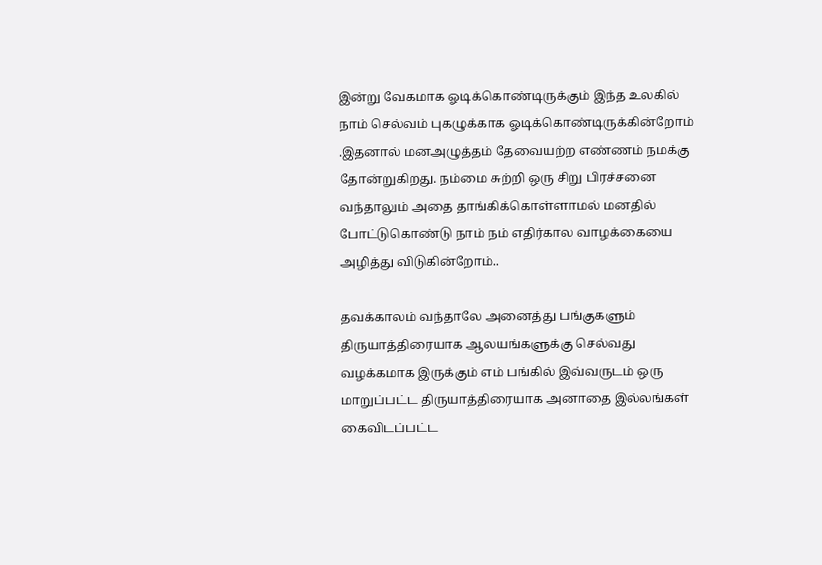இன்று வேகமாக ஓடிக்கொண்டிருக்கும் இந்த உலகில் நாம் செல்வம் புகழுக்காக ஓடிக்கொண்டிருக்கின்றோம் .இதனால் மனஅழுத்தம் தேவையற்ற எண்ணம் நமக்கு தோன்றுகிறது. நம்மை சுற்றி ஒரு சிறு பிரச்சனை வந்தாலும் அதை தாங்கிக்கொள்ளாமல் மனதில் போட்டுகொண்டு நாம் நம் எதிர்கால வாழக்கையை அழித்து விடுகின்றோம்..

தவக்காலம் வந்தாலே அனைத்து பங்குகளும் திருயாத்திரையாக ஆலயங்களுக்கு செல்வது வழக்கமாக இருக்கும் எம் பங்கில் இவ்வருடம் ஒரு மாறுப்பட்ட திருயாத்திரையாக அனாதை இல்லங்கள் கைவிடப்பட்ட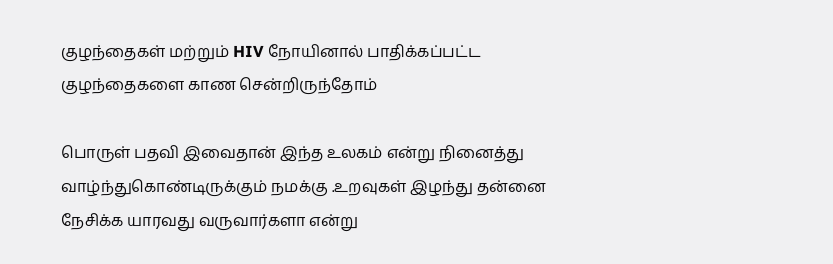குழந்தைகள் மற்றும் HIV நோயினால் பாதிக்கப்பட்ட குழந்தைகளை காண சென்றிருந்தோம்

பொருள் பதவி இவைதான் இந்த உலகம் என்று நினைத்து வாழ்ந்துகொண்டிருக்கும் நமக்கு .உறவுகள் இழந்து தன்னை நேசிக்க யாரவது வருவார்களா என்று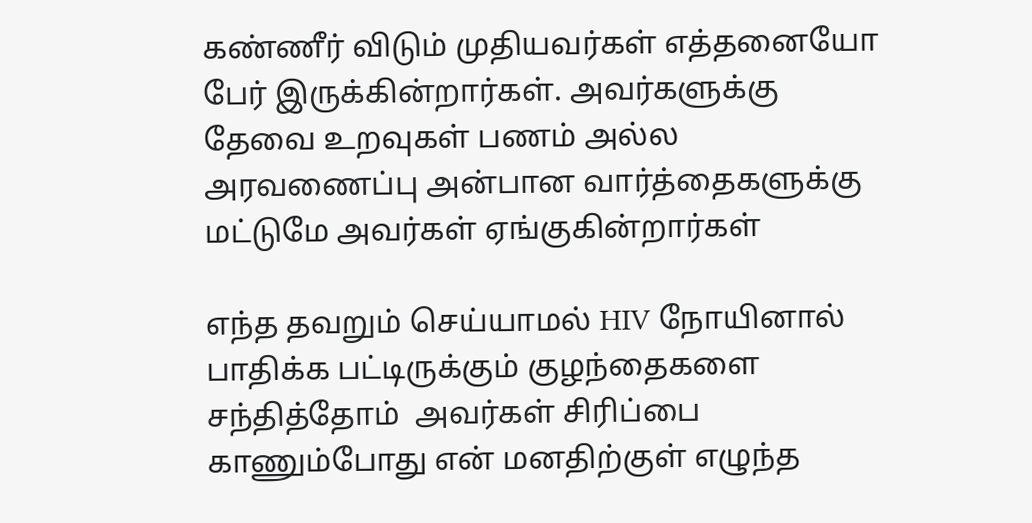கண்ணீர் விடும் முதியவர்கள் எத்தனையோ  பேர் இருக்கின்றார்கள். அவர்களுக்கு தேவை உறவுகள் பணம் அல்ல அரவணைப்பு அன்பான வார்த்தைகளுக்கு மட்டுமே அவர்கள் ஏங்குகின்றார்கள்

எந்த தவறும் செய்யாமல் HIV நோயினால் பாதிக்க பட்டிருக்கும் குழந்தைகளை சந்தித்தோம்  அவர்கள் சிரிப்பை காணும்போது என் மனதிற்குள் எழுந்த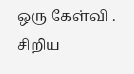ஒரு கேள்வி . சிறிய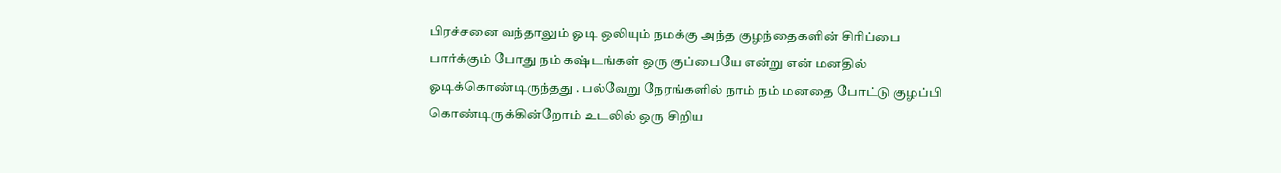பிரச்சனை வந்தாலும் ஓடி ஒலியும் நமக்கு அந்த குழந்தைகளின் சிரிப்பை பார்க்கும் போது நம் கஷ்டங்கள் ஒரு குப்பையே என்று என் மனதில் ஓடிக்கொண்டிருந்தது . பல்வேறு நேரங்களில் நாம் நம் மனதை போட்டு குழப்பி கொண்டிருக்கின்றோம் உடலில் ஒரு சிறிய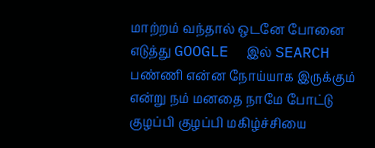மாற்றம் வந்தால் ஒடனே போனை எடுத்து GOOGLE  இல் SEARCH பண்ணி என்ன நோய்யாக இருக்கும் என்று நம் மனதை நாமே போட்டு  குழப்பி குழப்பி மகிழ்ச்சியை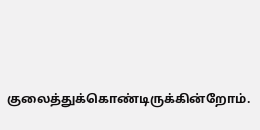குலைத்துக்கொண்டிருக்கின்றோம்.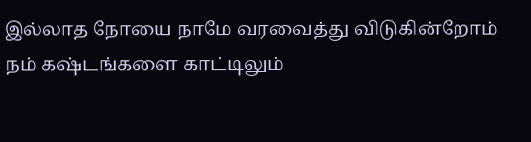இல்லாத நோயை நாமே வரவைத்து விடுகின்றோம் நம் கஷ்டங்களை காட்டிலும்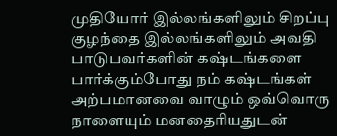முதியோர் இல்லங்களிலும் சிறப்பு குழந்தை இல்லங்களிலும் அவதி பாடுபவர்களின் கஷ்டங்களை பார்க்கும்போது நம் கஷ்டங்கள் அற்பமானவை வாழும் ஒவ்வொரு நாளையும் மனதைரியதுடன்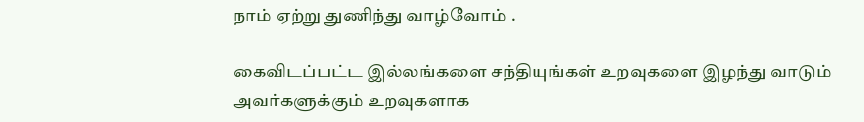நாம் ஏற்று துணிந்து வாழ்வோம் .

கைவிடப்பட்ட இல்லங்களை சந்தியுங்கள் உறவுகளை இழந்து வாடும் அவர்களுக்கும் உறவுகளாக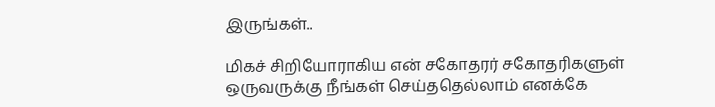இருங்கள்..

மிகச் சிறியோராகிய என் சகோதரர் சகோதரிகளுள் ஒருவருக்கு நீங்கள் செய்ததெல்லாம் எனக்கே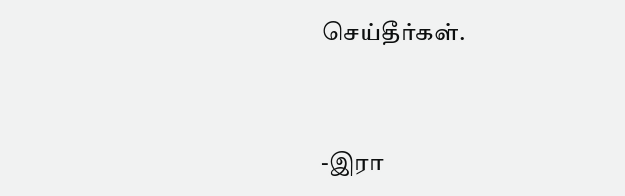செய்தீர்கள்.



-இரா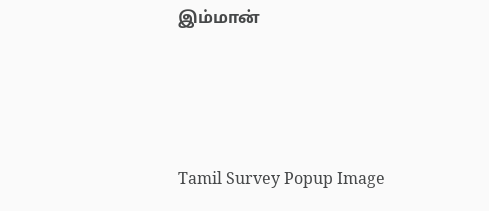இம்மான்




Tamil Survey Popup Image